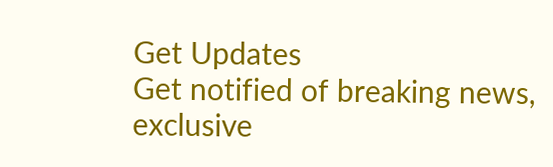Get Updates
Get notified of breaking news, exclusive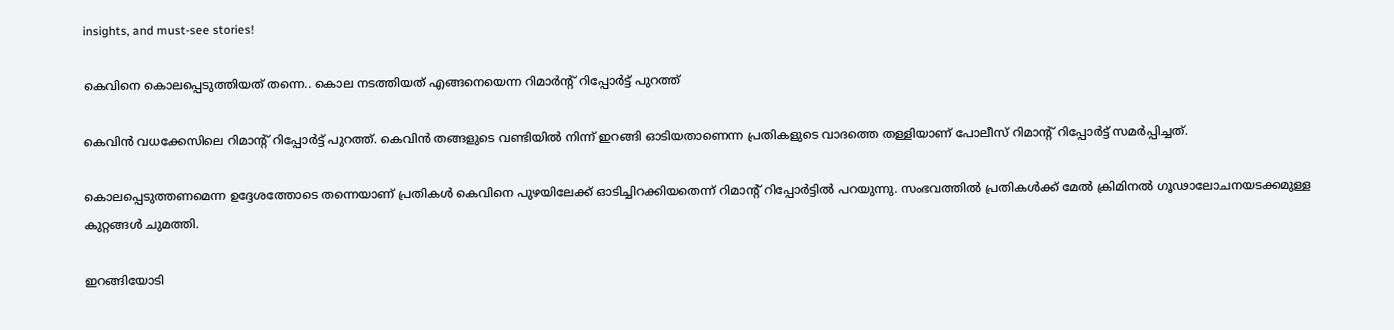insights, and must-see stories!

കെവിനെ കൊലപ്പെടുത്തിയത് തന്നെ.. കൊല നടത്തിയത് എങ്ങനെയെന്ന റിമാര്‍ന്‍റ് റിപ്പോര്‍ട്ട് പുറത്ത്

കെവിന്‍ വധക്കേസിലെ റിമാന്‍റ് റിപ്പോര്‍ട്ട് പുറത്ത്. കെവിന്‍ തങ്ങളുടെ വണ്ടിയില്‍ നിന്ന് ഇറങ്ങി ഓടിയതാണെന്ന പ്രതികളുടെ വാദത്തെ തള്ളിയാണ് പോലീസ് റിമാന്‍റ് റിപ്പോര്‍ട്ട് സമര്‍പ്പിച്ചത്.

കൊലപ്പെടുത്തണമെന്ന ഉദ്ദേശത്തോടെ തന്നെയാണ് പ്രതികള്‍ കെവിനെ പുഴയിലേക്ക് ഓടിച്ചിറക്കിയതെന്ന് റിമാന്‍റ് റിപ്പോര്‍ട്ടില്‍ പറയുന്നു. സംഭവത്തില്‍ പ്രതികള്‍ക്ക് മേല്‍ ക്രിമിനല്‍ ഗൂഢാലോചനയടക്കമുള്ള കുറ്റങ്ങള്‍ ചുമത്തി.

ഇറങ്ങിയോടി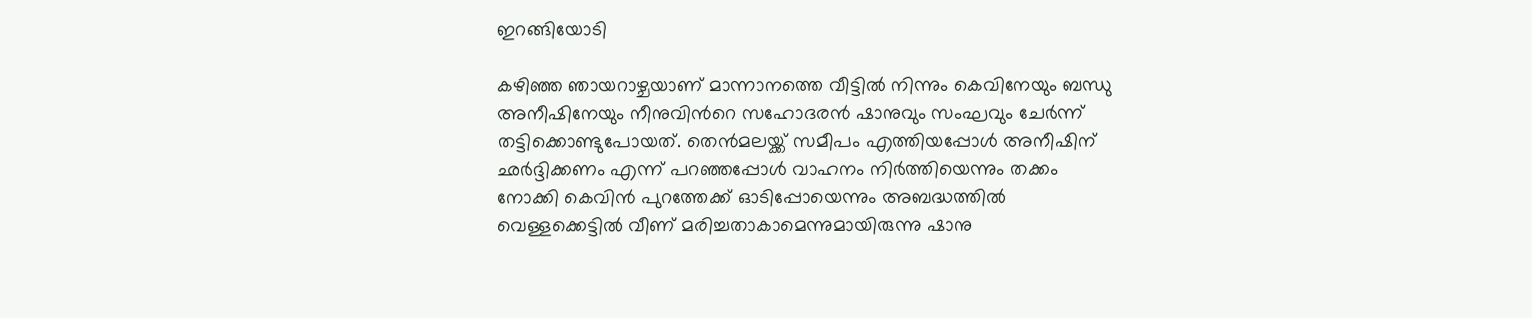ഇറങ്ങിയോടി

കഴിഞ്ഞ ഞായറാഴ്ചയാണ് മാന്നാനത്തെ വീട്ടില്‍ നിന്നും കെവിനേയും ബന്ധു അനീഷിനേയും നീനുവിന്‍റെ സഹോദരന്‍ ഷാനുവും സംഘവും ചേര്‍ന്ന് തട്ടിക്കൊണ്ടുപോയത്. തെന്‍മലയ്ക്ക് സമീപം എത്തിയപ്പോള്‍ അനീഷിന് ഛര്‍ദ്ദിക്കണം എന്ന് പറഞ്ഞപ്പോള്‍ വാഹനം നിര്‍ത്തിയെന്നും തക്കം നോക്കി കെവിന്‍ പുറത്തേക്ക് ഓടിപ്പോയെന്നും അബദ്ധത്തില്‍ വെള്ളക്കെട്ടില്‍ വീണ് മരിച്ചതാകാമെന്നുമായിരുന്നു ഷാനു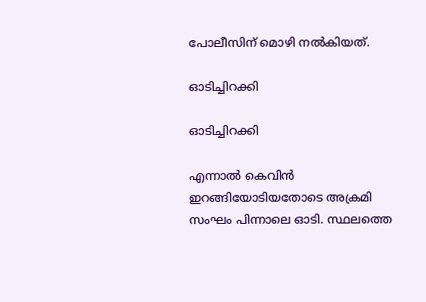പോലീസിന് മൊഴി നല്‍കിയത്.

ഓടിച്ചിറക്കി

ഓടിച്ചിറക്കി

എന്നാല്‍ കെവിന്‍ ഇറങ്ങിയോടിയതോടെ അക്രമി സംഘം പിന്നാലെ ഓടി. സ്ഥലത്തെ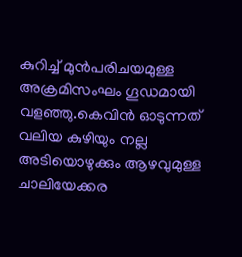കുറിച്ച് മുന്‍പരിചയമുള്ള അക്രമിസംഘം ഗൂഡമായി വളഞ്ഞു.കെവിന്‍ ഓടുന്നത് വലിയ കുഴിയും നല്ല അടിയൊഴുക്കും ആഴവുമുള്ള ചാലിയേക്കര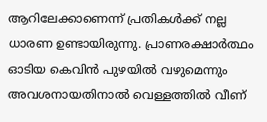ആറിലേക്കാണെന്ന് പ്രതികള്‍ക്ക് നല്ല ധാരണ ഉണ്ടായിരുന്നു. പ്രാണരക്ഷാര്‍ത്ഥം ഓടിയ കെവിന്‍ പുഴയില്‍ വഴുമെന്നും അവശനായതിനാല്‍ വെള്ളത്തില്‍ വീണ്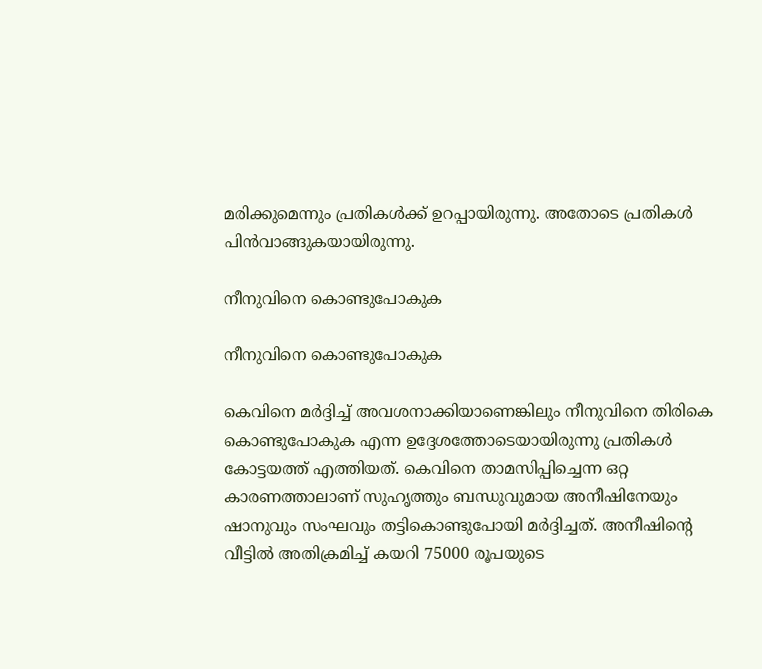മരിക്കുമെന്നും പ്രതികള്‍ക്ക് ഉറപ്പായിരുന്നു. അതോടെ പ്രതികള്‍ പിന്‍വാങ്ങുകയായിരുന്നു.

നീനുവിനെ കൊണ്ടുപോകുക

നീനുവിനെ കൊണ്ടുപോകുക

കെവിനെ മര്‍ദ്ദിച്ച് അവശനാക്കിയാണെങ്കിലും നീനുവിനെ തിരികെ കൊണ്ടുപോകുക എന്ന ഉദ്ദേശത്തോടെയായിരുന്നു പ്രതികള്‍ കോട്ടയത്ത് എത്തിയത്. കെവിനെ താമസിപ്പിച്ചെന്ന ഒറ്റ കാരണത്താലാണ് സുഹൃത്തും ബന്ധുവുമായ അനീഷിനേയും ഷാനുവും സംഘവും തട്ടികൊണ്ടുപോയി മര്‍ദ്ദിച്ചത്. അനീഷിന്‍റെ വീട്ടില്‍ അതിക്രമിച്ച് കയറി 75000 രൂപയുടെ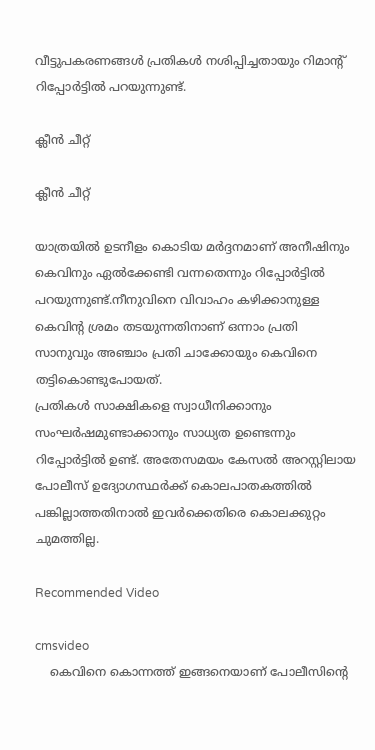വീട്ടുപകരണങ്ങള്‍ പ്രതികള്‍ നശിപ്പിച്ചതായും റിമാന്‍റ് റിപ്പോര്‍ട്ടില്‍ പറയുന്നുണ്ട്.

ക്ലീന്‍ ചീറ്റ്

ക്ലീന്‍ ചീറ്റ്

യാത്രയില്‍ ഉടനീളം കൊടിയ മര്‍ദ്ദനമാണ് അനീഷിനും കെവിനും ഏല്‍ക്കേണ്ടി വന്നതെന്നും റിപ്പോര്‍ട്ടില്‍ പറയുന്നുണ്ട്.നീനുവിനെ വിവാഹം കഴിക്കാനുള്ള കെവിന്റ ശ്രമം തടയുന്നതിനാണ് ഒന്നാം പ്രതി സാനുവും അഞ്ചാം പ്രതി ചാക്കോയും കെവിനെ തട്ടികൊണ്ടുപോയത്.
പ്രതികള്‍ സാക്ഷികളെ സ്വാധീനിക്കാനും സംഘര്‍ഷമുണ്ടാക്കാനും സാധ്യത ഉണ്ടെന്നും റിപ്പോര്‍ട്ടില്‍ ഉണ്ട്. അതേസമയം കേസല്‍ അറസ്റ്റിലായ പോലീസ് ഉദ്യോഗസ്ഥര്‍ക്ക് കൊലപാതകത്തില്‍ പങ്കില്ലാത്തതിനാല്‍ ഇവര്‍ക്കെതിരെ കൊലക്കുറ്റം ചുമത്തില്ല.

Recommended Video

cmsvideo
    കെവിനെ കൊന്നത്ത് ഇങ്ങനെയാണ് പോലീസിന്റെ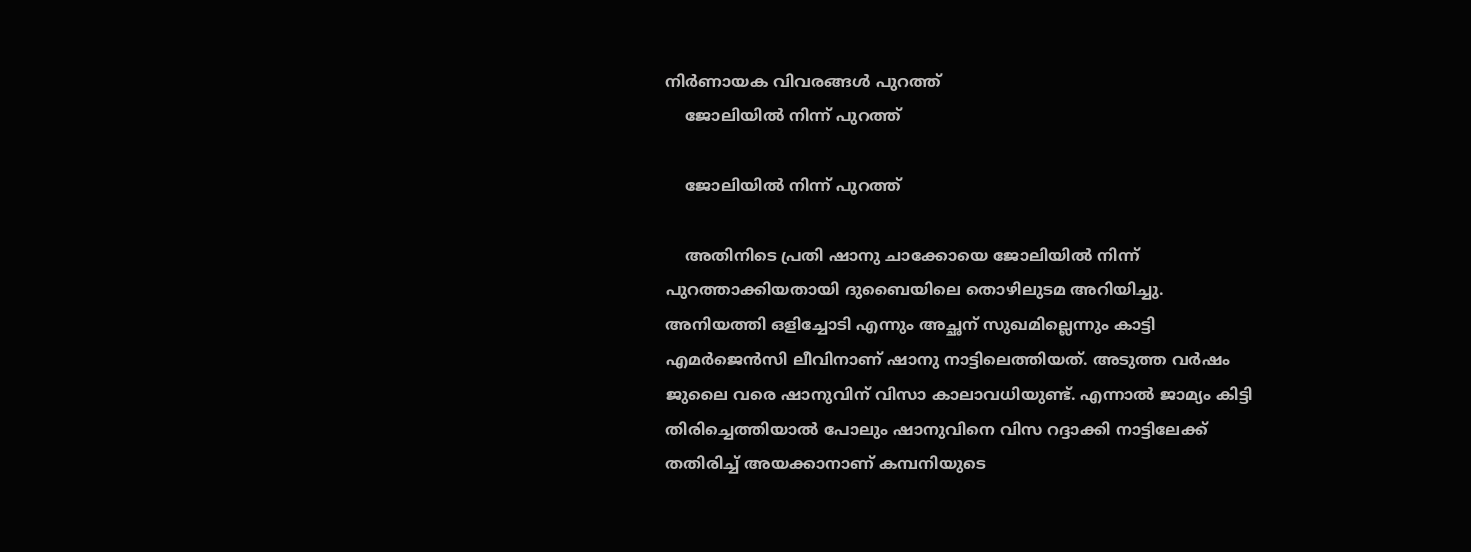നിർണായക വിവരങ്ങൾ പുറത്ത്
    ജോലിയില്‍ നിന്ന് പുറത്ത്

    ജോലിയില്‍ നിന്ന് പുറത്ത്

    അതിനിടെ പ്രതി ഷാനു ചാക്കോയെ ജോലിയില്‍ നിന്ന് പുറത്താക്കിയതായി ദുബൈയിലെ തൊഴിലുടമ അറിയിച്ചു. അനിയത്തി ഒളിച്ചോടി എന്നും അച്ഛന് സുഖമില്ലെന്നും കാട്ടി എമര്‍ജെന്‍സി ലീവിനാണ് ഷാനു നാട്ടിലെത്തിയത്. അടുത്ത വര്‍ഷം ജുലൈ വരെ ഷാനുവിന് വിസാ കാലാവധിയുണ്ട്. എന്നാല്‍ ജാമ്യം കിട്ടി തിരിച്ചെത്തിയാല്‍ പോലും ഷാനുവിനെ വിസ റദ്ദാക്കി നാട്ടിലേക്ക് തതിരിച്ച് അയക്കാനാണ് കമ്പനിയുടെ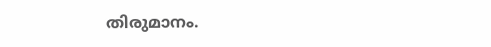തിരുമാനം.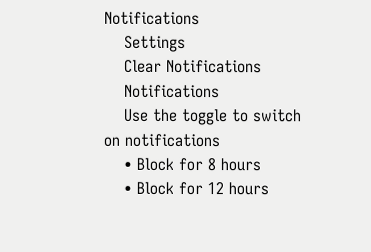Notifications
    Settings
    Clear Notifications
    Notifications
    Use the toggle to switch on notifications
    • Block for 8 hours
    • Block for 12 hours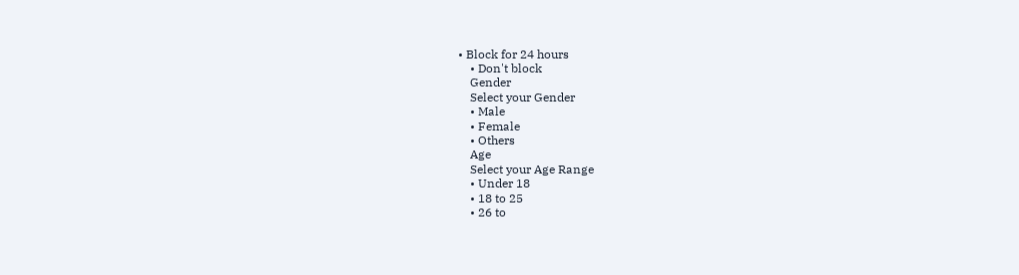• Block for 24 hours
    • Don't block
    Gender
    Select your Gender
    • Male
    • Female
    • Others
    Age
    Select your Age Range
    • Under 18
    • 18 to 25
    • 26 to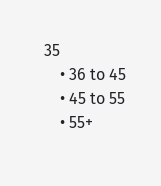35
    • 36 to 45
    • 45 to 55
    • 55+